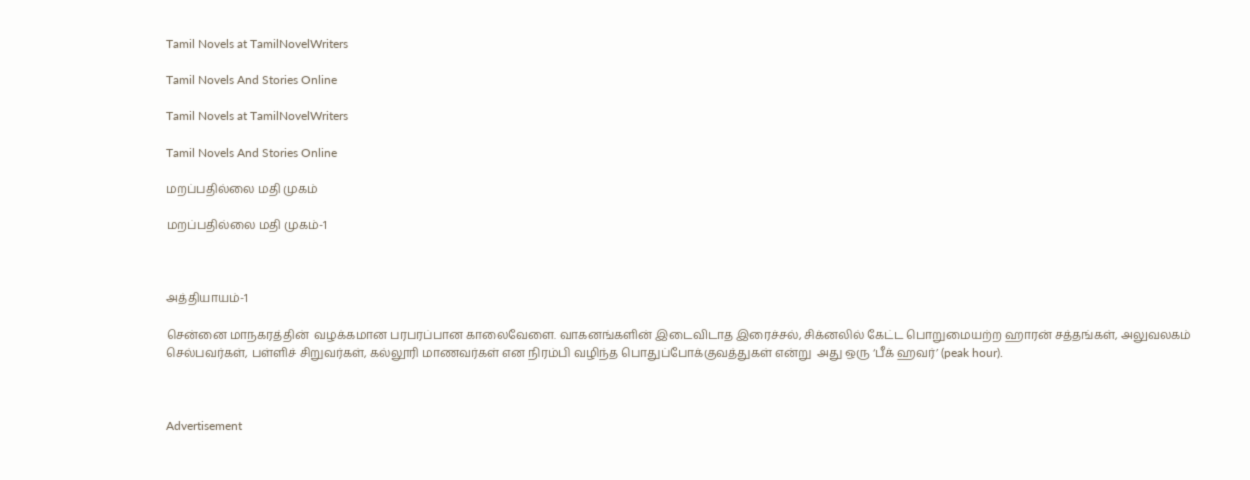Tamil Novels at TamilNovelWriters

Tamil Novels And Stories Online

Tamil Novels at TamilNovelWriters

Tamil Novels And Stories Online

மறப்பதில்லை மதி முகம்

மறப்பதில்லை மதி முகம்-1



அத்தியாயம்-1

சென்னை மாநகரத்தின்  வழக்கமான பரபரப்பான காலைவேளை. வாகனங்களின் இடைவிடாத இரைச்சல், சிக்னலில் கேட்ட பொறுமையற்ற ஹாரன் சத்தங்கள், அலுவலகம் செல்பவர்கள், பள்ளிச் சிறுவர்கள், கல்லூரி மாணவர்கள் என நிரம்பி வழிந்த பொதுப்போக்குவத்துகள் என்று  அது ஒரு ‘பீக் ஹவர்’ (peak hour).



Advertisement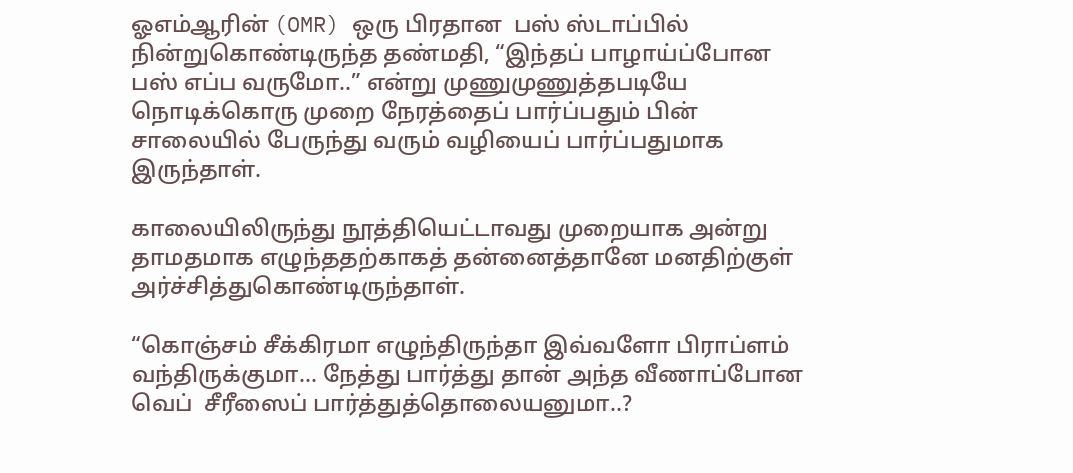ஓஎம்ஆரின் (OMR) ஒரு பிரதான  பஸ் ஸ்டாப்பில் நின்றுகொண்டிருந்த தண்மதி, “இந்தப் பாழாய்ப்போன பஸ் எப்ப வருமோ..” என்று முணுமுணுத்தபடியே  நொடிக்கொரு முறை நேரத்தைப் பார்ப்பதும் பின் சாலையில் பேருந்து வரும் வழியைப் பார்ப்பதுமாக இருந்தாள்.

காலையிலிருந்து நூத்தியெட்டாவது முறையாக அன்று தாமதமாக எழுந்ததற்காகத் தன்னைத்தானே மனதிற்குள் அர்ச்சித்துகொண்டிருந்தாள்.

“கொஞ்சம் சீக்கிரமா எழுந்திருந்தா இவ்வளோ பிராப்ளம் வந்திருக்குமா… நேத்து பார்த்து தான் அந்த வீணாப்போன வெப்  சீரீஸைப் பார்த்துத்தொலையனுமா..?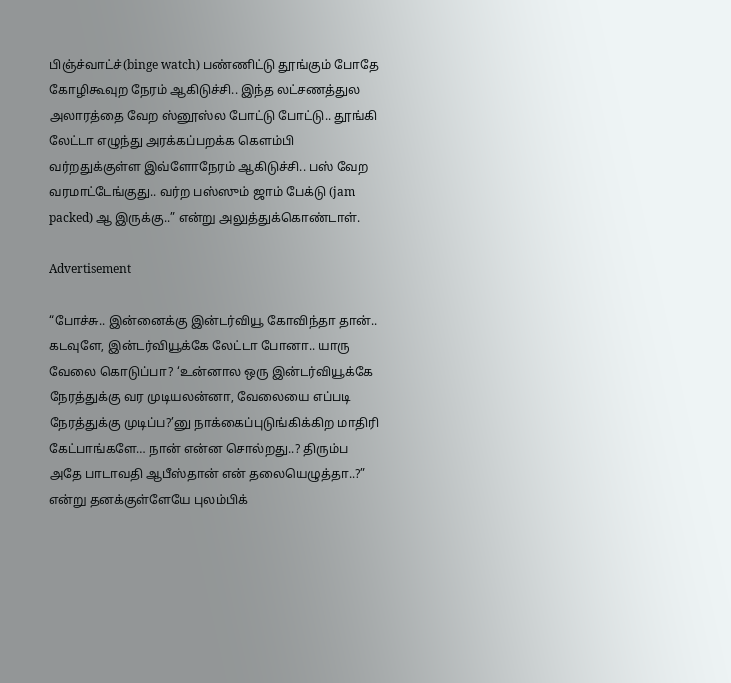பிஞ்ச்வாட்ச்(binge watch) பண்ணிட்டு தூங்கும் போதே கோழிகூவுற நேரம் ஆகிடுச்சி.. இந்த லட்சணத்துல அலாரத்தை வேற ஸ்னூஸ்ல போட்டு போட்டு.. தூங்கி லேட்டா எழுந்து அரக்கப்பறக்க கெளம்பி வர்றதுக்குள்ள இவ்ளோநேரம் ஆகிடுச்சி.. பஸ் வேற வரமாட்டேங்குது.. வர்ற பஸ்ஸும் ஜாம் பேக்டு (jam packed) ஆ இருக்கு..” என்று அலுத்துக்கொண்டாள்.

Advertisement

“போச்சு.. இன்னைக்கு இன்டர்வியூ கோவிந்தா தான்.. கடவுளே, இன்டர்வியூக்கே லேட்டா போனா.. யாரு வேலை கொடுப்பா? ‘உன்னால ஒரு இன்டர்வியூக்கே நேரத்துக்கு வர முடியலன்னா, வேலையை எப்படி நேரத்துக்கு முடிப்ப?’னு நாக்கைப்புடுங்கிக்கிற மாதிரி கேட்பாங்களே… நான் என்ன சொல்றது..? திரும்ப அதே பாடாவதி ஆபீஸ்தான் என் தலையெழுத்தா..?” என்று தனக்குள்ளேயே புலம்பிக்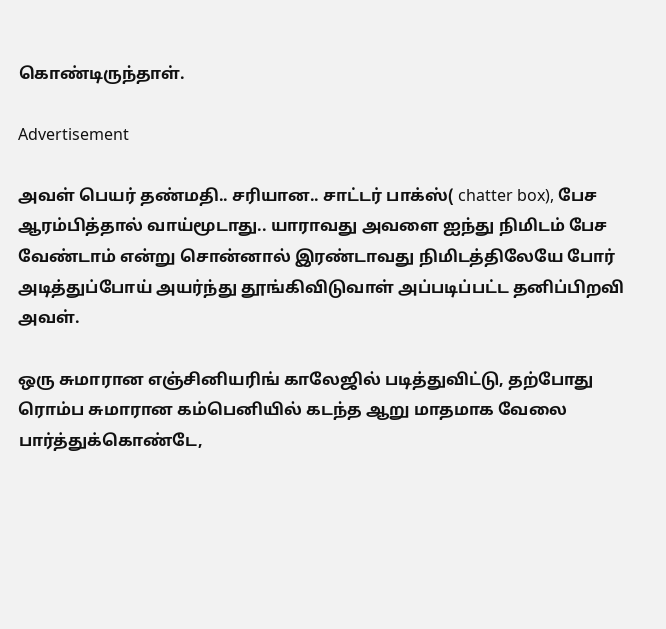கொண்டிருந்தாள்.

Advertisement

அவள் பெயர் தண்மதி.. சரியான.. சாட்டர் பாக்ஸ்( chatter box), பேச ஆரம்பித்தால் வாய்மூடாது.. யாராவது அவளை ஐந்து நிமிடம் பேச வேண்டாம் என்று சொன்னால் இரண்டாவது நிமிடத்திலேயே போர் அடித்துப்போய் அயர்ந்து தூங்கிவிடுவாள் அப்படிப்பட்ட தனிப்பிறவி அவள்.

ஒரு சுமாரான எஞ்சினியரிங் காலேஜில் படித்துவிட்டு, தற்போது ரொம்ப சுமாரான கம்பெனியில் கடந்த ஆறு மாதமாக வேலை பார்த்துக்கொண்டே,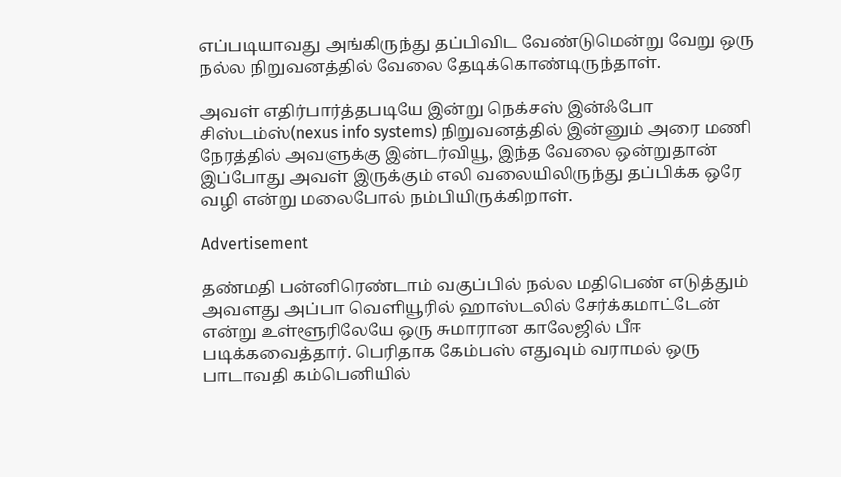எப்படியாவது அங்கிருந்து தப்பிவிட வேண்டுமென்று வேறு ஒரு நல்ல நிறுவனத்தில் வேலை தேடிக்கொண்டிருந்தாள்.

அவள் எதிர்பார்த்தபடியே இன்று நெக்சஸ் இன்ஃபோ சிஸ்டம்ஸ்(nexus info systems) நிறுவனத்தில் இன்னும் அரை மணி நேரத்தில் அவளுக்கு இன்டர்வியூ, இந்த வேலை ஒன்றுதான் இப்போது அவள் இருக்கும் எலி வலையிலிருந்து தப்பிக்க ஒரே வழி என்று மலைபோல் நம்பியிருக்கிறாள்.

Advertisement

தண்மதி பன்னிரெண்டாம் வகுப்பில் நல்ல மதிபெண் எடுத்தும் அவளது அப்பா வெளியூரில் ஹாஸ்டலில் சேர்க்கமாட்டேன் என்று உள்ளூரிலேயே ஒரு சுமாரான காலேஜில் பீஈ படிக்கவைத்தார். பெரிதாக கேம்பஸ் எதுவும் வராமல் ஒரு பாடாவதி கம்பெனியில்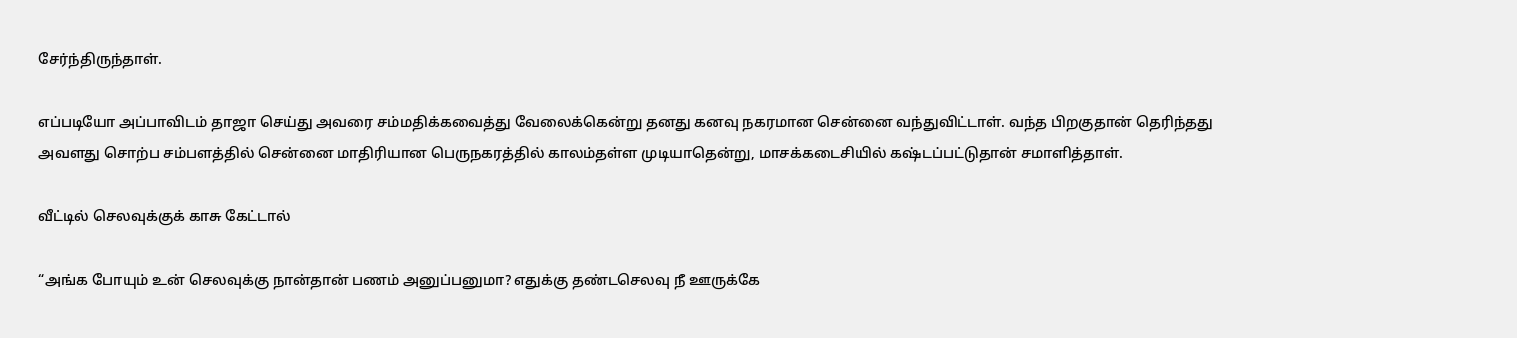சேர்ந்திருந்தாள்.

எப்படியோ அப்பாவிடம் தாஜா செய்து அவரை சம்மதிக்கவைத்து வேலைக்கென்று தனது கனவு நகரமான சென்னை வந்துவிட்டாள். வந்த பிறகுதான் தெரிந்தது அவளது சொற்ப சம்பளத்தில் சென்னை மாதிரியான பெருநகரத்தில் காலம்தள்ள முடியாதென்று, மாசக்கடைசியில் கஷ்டப்பட்டுதான் சமாளித்தாள்.

வீட்டில் செலவுக்குக் காசு கேட்டால்

“அங்க போயும் உன் செலவுக்கு நான்தான் பணம் அனுப்பனுமா? எதுக்கு தண்டசெலவு நீ ஊருக்கே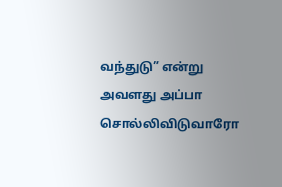வந்துடு” என்று அவளது அப்பா சொல்லிவிடுவாரோ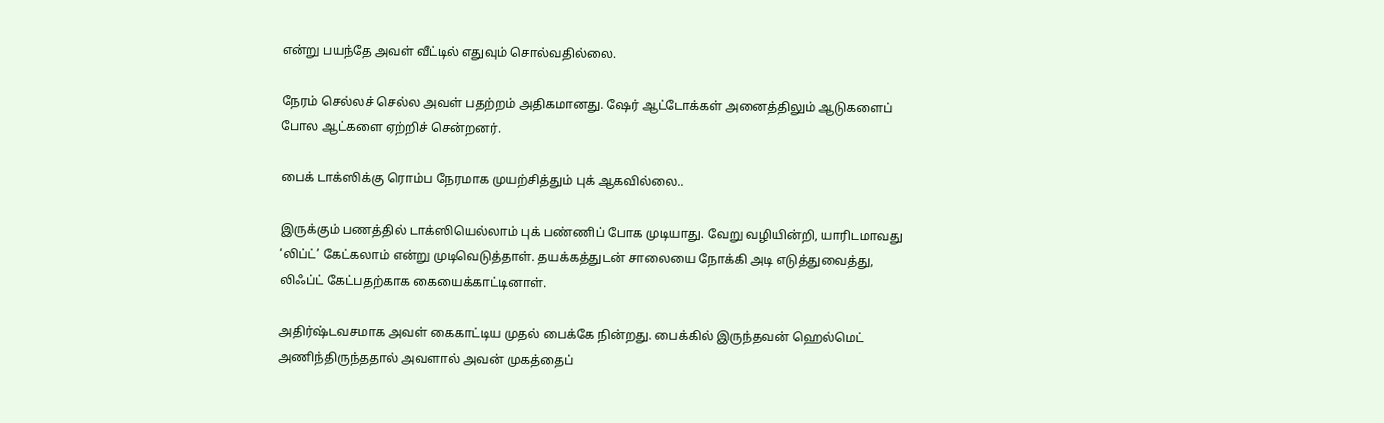என்று பயந்தே அவள் வீட்டில் எதுவும் சொல்வதில்லை.

நேரம் செல்லச் செல்ல அவள் பதற்றம் அதிகமானது. ஷேர் ஆட்டோக்கள் அனைத்திலும் ஆடுகளைப் போல ஆட்களை ஏற்றிச் சென்றனர்.

பைக் டாக்ஸிக்கு ரொம்ப நேரமாக முயற்சித்தும் புக் ஆகவில்லை..

இருக்கும் பணத்தில் டாக்ஸியெல்லாம் புக் பண்ணிப் போக முடியாது. வேறு வழியின்றி, யாரிடமாவது ‘லிப்ட்’ கேட்கலாம் என்று முடிவெடுத்தாள். தயக்கத்துடன் சாலையை நோக்கி அடி எடுத்துவைத்து, லிஃப்ட் கேட்பதற்காக கையைக்காட்டினாள்.

அதிர்ஷ்டவசமாக அவள் கைகாட்டிய முதல் பைக்கே நின்றது. பைக்கில் இருந்தவன் ஹெல்மெட் அணிந்திருந்ததால் அவளால் அவன் முகத்தைப்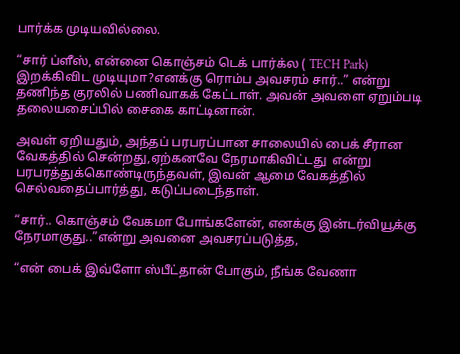பார்க்க முடியவில்லை.

“சார் ப்ளீஸ், என்னை கொஞ்சம் டெக் பார்க்ல ( TECH Park) இறக்கிவிட முடியுமா?எனக்கு ரொம்ப அவசரம் சார்..” என்று தணிந்த குரலில் பணிவாகக் கேட்டாள். அவன் அவளை ஏறும்படி தலையசைப்பில் சைகை காட்டினான்.

அவள் ஏறியதும், அந்தப் பரபரப்பான சாலையில் பைக் சீரான வேகத்தில் சென்றது,ஏற்கனவே நேரமாகிவிட்டது  என்று பரபரத்துக்கொண்டிருந்தவள், இவன் ஆமை வேகத்தில் செல்வதைப்பார்த்து, கடுப்படைந்தாள்.

“சார்.. கொஞ்சம் வேகமா போங்களேன், எனக்கு இன்டர்வியூக்கு நேரமாகுது..”என்று அவனை அவசரப்படுத்த,

“என் பைக் இவ்ளோ ஸ்பீட்தான் போகும், நீங்க வேணா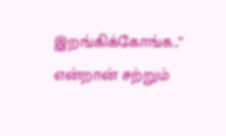இறங்கிக்கோங்க..” என்றான் சற்றும்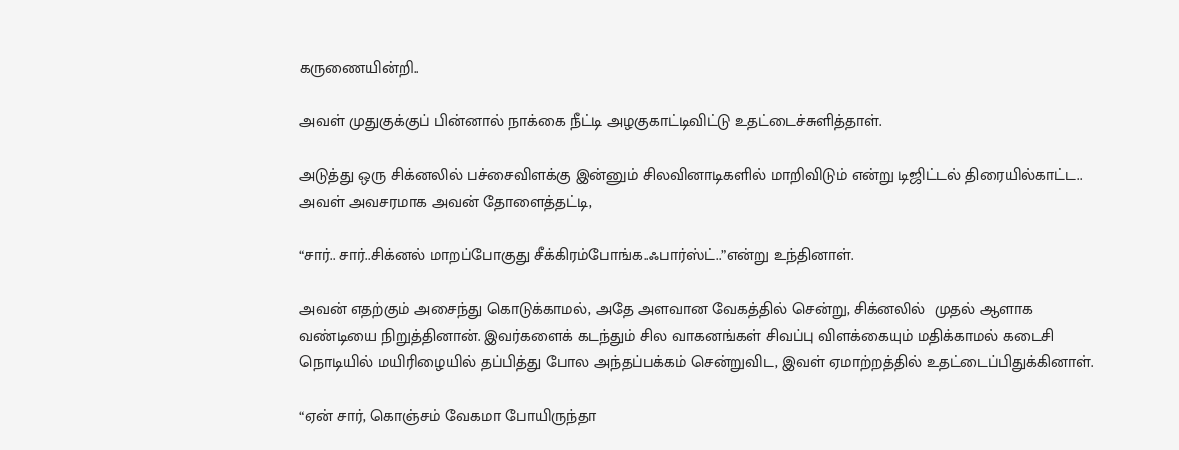கருணையின்றி..

அவள் முதுகுக்குப் பின்னால் நாக்கை நீட்டி அழகுகாட்டிவிட்டு உதட்டைச்சுளித்தாள்.

அடுத்து ஒரு சிக்னலில் பச்சைவிளக்கு இன்னும் சிலவினாடிகளில் மாறிவிடும் என்று டிஜிட்டல் திரையில்காட்ட.. அவள் அவசரமாக அவன் தோளைத்தட்டி,

“சார்.. சார்..சிக்னல் மாறப்போகுது சீக்கிரம்போங்க..ஃபார்ஸ்ட்..”என்று உந்தினாள்.

அவன் எதற்கும் அசைந்து கொடுக்காமல், அதே அளவான வேகத்தில் சென்று, சிக்னலில்  முதல் ஆளாக வண்டியை நிறுத்தினான். இவர்களைக் கடந்தும் சில வாகனங்கள் சிவப்பு விளக்கையும் மதிக்காமல் கடைசி நொடியில் மயிரிழையில் தப்பித்து போல அந்தப்பக்கம் சென்றுவிட, இவள் ஏமாற்றத்தில் உதட்டைப்பிதுக்கினாள்.

“ஏன் சார், கொஞ்சம் வேகமா போயிருந்தா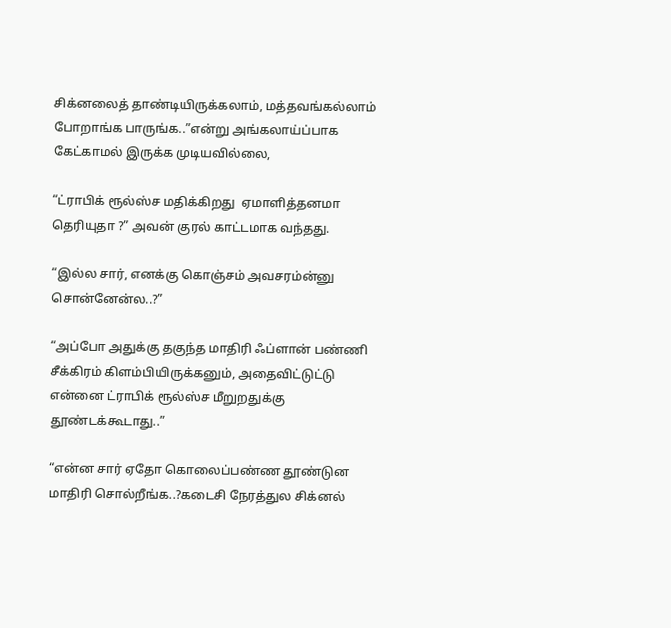சிக்னலைத் தாண்டியிருக்கலாம், மத்தவங்கல்லாம் போறாங்க பாருங்க..”என்று அங்கலாய்ப்பாக கேட்காமல் இருக்க முடியவில்லை,

“ட்ராபிக் ரூல்ஸ்ச மதிக்கிறது  ஏமாளித்தனமா தெரியுதா ?” அவன் குரல் காட்டமாக வந்தது.

“இல்ல சார், எனக்கு கொஞ்சம் அவசரம்ன்னு சொன்னேன்ல..?”

“அப்போ அதுக்கு தகுந்த மாதிரி ஃப்ளான் பண்ணி சீக்கிரம் கிளம்பியிருக்கனும், அதைவிட்டுட்டு  என்னை ட்ராபிக் ரூல்ஸ்ச மீறுறதுக்கு தூண்டக்கூடாது..”

“என்ன சார் ஏதோ கொலைப்பண்ண தூண்டுன மாதிரி சொல்றீங்க..?கடைசி நேரத்துல சிக்னல்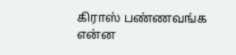கிராஸ் பண்ணவங்க என்ன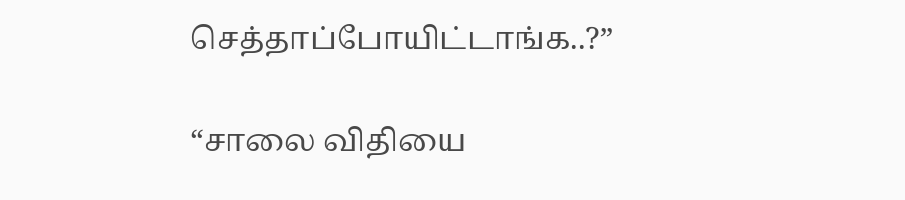செத்தாப்போயிட்டாங்க..?”

“சாலை விதியை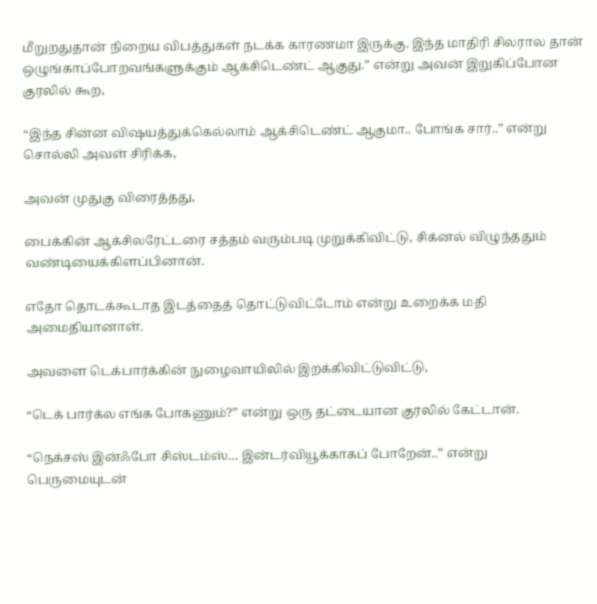மீறுறதுதான் நிறைய விபத்துகள் நடக்க காரணமா இருக்கு. இந்த மாதிரி சிலரால தான் ஒழுங்காப்போறவங்களுக்கும் ஆக்சிடெண்ட் ஆகுது.” என்று அவன் இறுகிப்போன குரலில் கூற,

“இந்த சின்ன விஷயத்துக்கெல்லாம் ஆக்சிடெண்ட் ஆகுமா.. போங்க சார்..” என்று சொல்லி அவள் சிரிக்க,

அவன் முதுகு விரைத்தது,

பைக்கின் ஆக்சிலரேட்டரை சத்தம் வரும்படி முறுக்கிவிட்டு, சிக்னல் விழுந்ததும் வண்டியைக்கிளப்பினான்.

எதோ தொடக்கூடாத இடத்தைத் தொட்டுவிட்டோம் என்று உறைக்க மதி அமைதியானாள்.

அவளை டெக்பார்க்கின் நுழைவாயிலில் இறக்கிவிட்டுவிட்டு,

“டெக் பார்க்ல எங்க போகணும்?” என்று ஒரு தட்டையான குரலில் கேட்டான்.

“நெக்சஸ் இன்ஃபோ சிஸ்டம்ஸ்… இன்டர்வியூக்காகப் போறேன்..” என்று பெருமையுடன்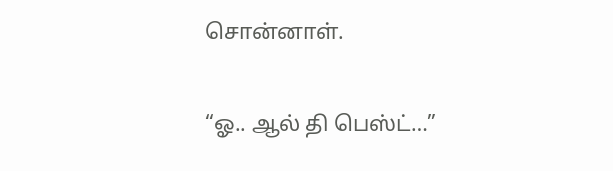சொன்னாள்.

“ஓ.. ஆல் தி பெஸ்ட்…”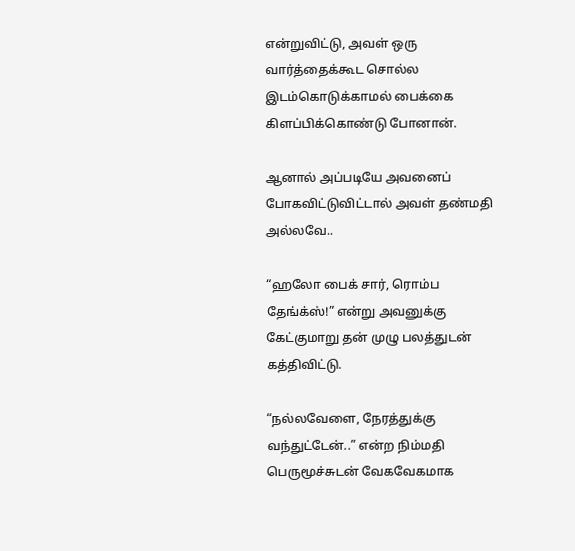என்றுவிட்டு, அவள் ஒரு வார்த்தைக்கூட சொல்ல இடம்கொடுக்காமல் பைக்கை கிளப்பிக்கொண்டு போனான்.

ஆனால் அப்படியே அவனைப் போகவிட்டுவிட்டால் அவள் தண்மதி அல்லவே..

“ஹலோ பைக் சார், ரொம்ப தேங்க்ஸ்!” என்று அவனுக்கு கேட்குமாறு தன் முழு பலத்துடன் கத்திவிட்டு.

“நல்லவேளை, நேரத்துக்கு வந்துட்டேன்..” என்ற நிம்மதி பெருமூச்சுடன் வேகவேகமாக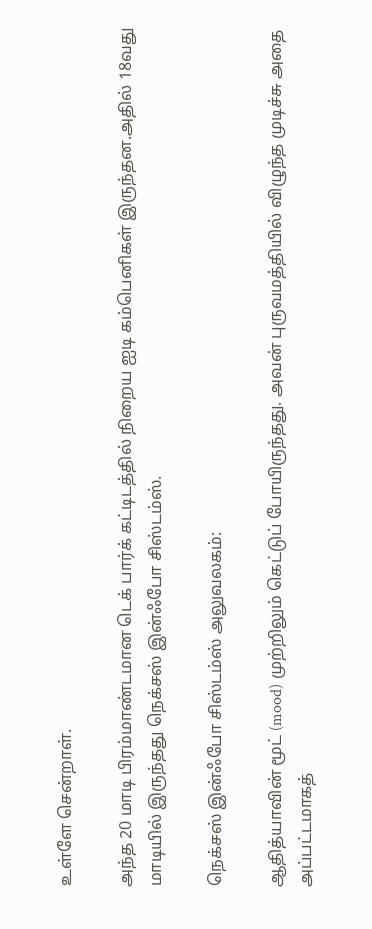உள்ளே சென்றாள்.

அந்த 20 மாடி பிரம்மாண்டமான டெக் பார்க் கட்டிடத்தில் நிறைய ஐடி கம்பெனிகள் இருந்தன.அதில் 18வது மாடியில் இருந்தது நெக்சஸ் இன்ஃபோ சிஸ்டம்ஸ்.

நெக்சஸ் இன்ஃபோ சிஸ்டம்ஸ் அலுவலகம்:

ஆதித்யாவின் மூட் (mood) முற்றிலும் கெட்டுப் போயிருந்தது. அவன் புருவமத்தியில் விழுந்த முடிச்சு அதை அப்பட்டமாகத்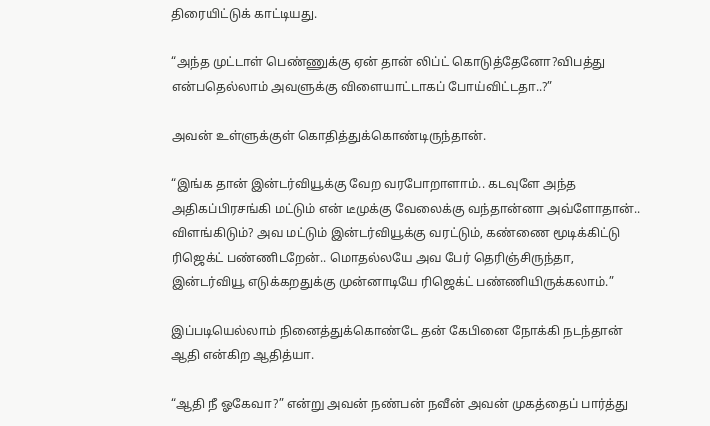திரையிட்டுக் காட்டியது.

“அந்த முட்டாள் பெண்ணுக்கு ஏன் தான் லிப்ட் கொடுத்தேனோ?விபத்து என்பதெல்லாம் அவளுக்கு விளையாட்டாகப் போய்விட்டதா..?”

அவன் உள்ளுக்குள் கொதித்துக்கொண்டிருந்தான்.

“இங்க தான் இன்டர்வியூக்கு வேற வரபோறாளாம்.. கடவுளே அந்த அதிகப்பிரசங்கி மட்டும் என் டீமுக்கு வேலைக்கு வந்தான்னா அவ்ளோதான்.. விளங்கிடும்? அவ மட்டும் இன்டர்வியூக்கு வரட்டும், கண்ணை மூடிக்கிட்டு ரிஜெக்ட் பண்ணிடறேன்.. மொதல்லயே அவ பேர் தெரிஞ்சிருந்தா, இன்டர்வியூ எடுக்கறதுக்கு முன்னாடியே ரிஜெக்ட் பண்ணியிருக்கலாம்.”

இப்படியெல்லாம் நினைத்துக்கொண்டே தன் கேபினை நோக்கி நடந்தான் ஆதி என்கிற ஆதித்யா.

“ஆதி நீ ஓகேவா?” என்று அவன் நண்பன் நவீன் அவன் முகத்தைப் பார்த்து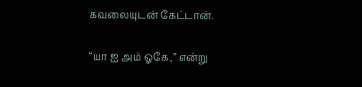கவலையுடன் கேட்டான்.

“யா ஐ அம் ஓகே,” என்று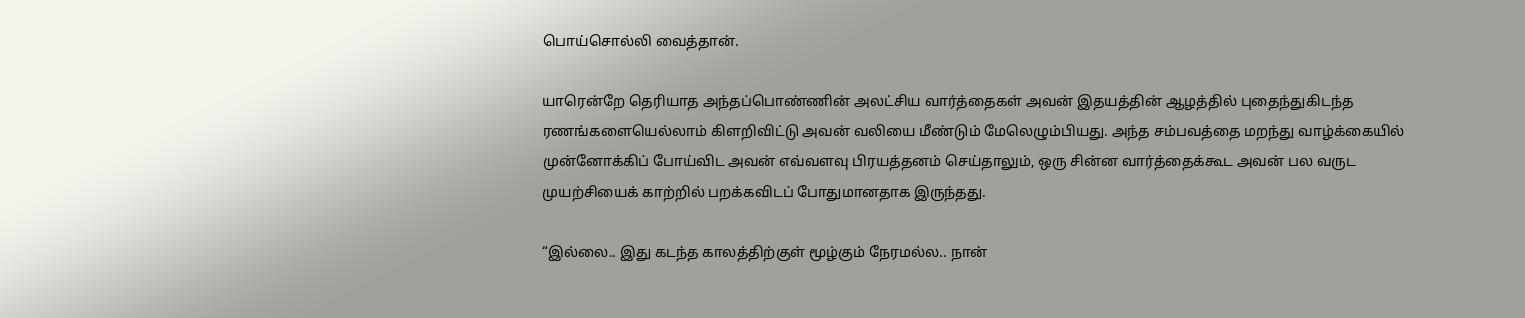பொய்சொல்லி வைத்தான்.

யாரென்றே தெரியாத அந்தப்பொண்ணின் அலட்சிய வார்த்தைகள் அவன் இதயத்தின் ஆழத்தில் புதைந்துகிடந்த ரணங்களையெல்லாம் கிளறிவிட்டு அவன் வலியை மீண்டும் மேலெழும்பியது. அந்த சம்பவத்தை மறந்து வாழ்க்கையில் முன்னோக்கிப் போய்விட அவன் எவ்வளவு பிரயத்தனம் செய்தாலும், ஒரு சின்ன வார்த்தைக்கூட அவன் பல வருட முயற்சியைக் காற்றில் பறக்கவிடப் போதுமானதாக இருந்தது.

“இல்லை.. இது கடந்த காலத்திற்குள் மூழ்கும் நேரமல்ல.. நான்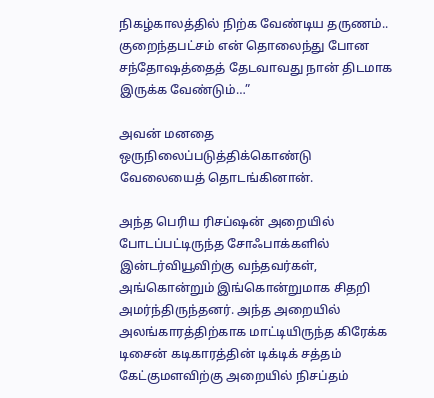நிகழ்காலத்தில் நிற்க வேண்டிய தருணம்.. குறைந்தபட்சம் என் தொலைந்து போன சந்தோஷத்தைத் தேடவாவது நான் திடமாக இருக்க வேண்டும்…”

அவன் மனதை ஒருநிலைப்படுத்திக்கொண்டு வேலையைத் தொடங்கினான்.

அந்த பெரிய ரிசப்ஷன் அறையில் போடப்பட்டிருந்த சோஃபாக்களில் இன்டர்வியூவிற்கு வந்தவர்கள், அங்கொன்றும் இங்கொன்றுமாக சிதறி அமர்ந்திருந்தனர். அந்த அறையில் அலங்காரத்திற்காக மாட்டியிருந்த கிரேக்க டிசைன் கடிகாரத்தின் டிக்டிக் சத்தம் கேட்குமளவிற்கு அறையில் நிசப்தம்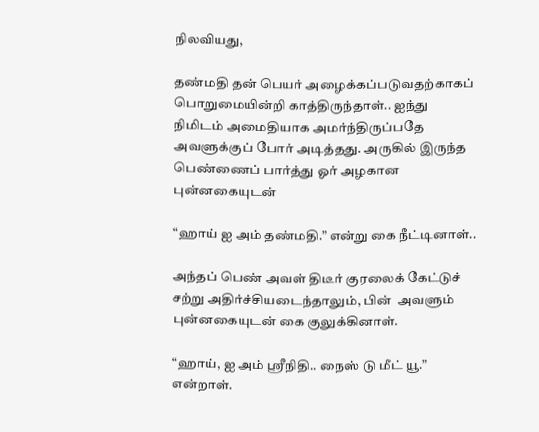நிலவியது,

தண்மதி தன் பெயர் அழைக்கப்படுவதற்காகப் பொறுமையின்றி காத்திருந்தாள்.. ஐந்து நிமிடம் அமைதியாக அமர்ந்திருப்பதே அவளுக்குப் போர் அடித்தது. அருகில் இருந்த பெண்ணைப் பார்த்து ஓர் அழகான புன்னகையுடன்

“ஹாய் ஐ அம் தண்மதி.” என்று கை நீட்டினாள்..

அந்தப் பெண் அவள் திடீர் குரலைக் கேட்டுச் சற்று அதிர்ச்சியடைந்தாலும், பின்  அவளும் புன்னகையுடன் கை குலுக்கினாள்.

“ஹாய், ஐ அம் ஶ்ரீநிதி.. நைஸ் டு மீட் யூ.” என்றாள்.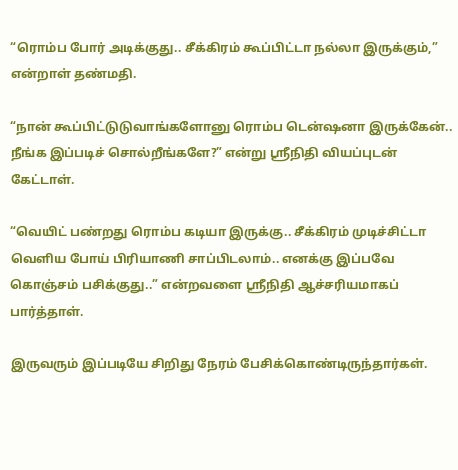“ரொம்ப போர் அடிக்குது.. சீக்கிரம் கூப்பிட்டா நல்லா இருக்கும்,” என்றாள் தண்மதி.

“நான் கூப்பிட்டுடுவாங்களோனு ரொம்ப டென்ஷனா இருக்கேன்.. நீங்க இப்படிச் சொல்றீங்களே?” என்று ஶ்ரீநிதி வியப்புடன் கேட்டாள்.

“வெயிட் பண்றது ரொம்ப கடியா இருக்கு.. சீக்கிரம் முடிச்சிட்டா வெளிய போய் பிரியாணி சாப்பிடலாம்.. எனக்கு இப்பவே கொஞ்சம் பசிக்குது..” என்றவளை ஶ்ரீநிதி ஆச்சரியமாகப் பார்த்தாள்.

இருவரும் இப்படியே சிறிது நேரம் பேசிக்கொண்டிருந்தார்கள்.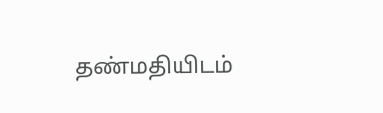தண்மதியிடம்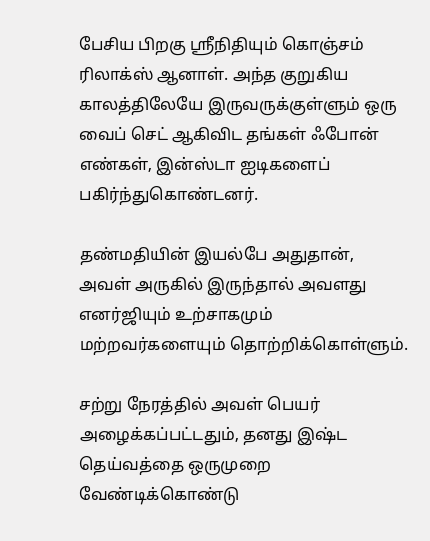பேசிய பிறகு ஶ்ரீநிதியும் கொஞ்சம் ரிலாக்ஸ் ஆனாள். அந்த குறுகிய காலத்திலேயே இருவருக்குள்ளும் ஒரு வைப் செட் ஆகிவிட தங்கள் ஃபோன் எண்கள், இன்ஸ்டா ஐடிகளைப் பகிர்ந்துகொண்டனர்.

தண்மதியின் இயல்பே அதுதான், அவள் அருகில் இருந்தால் அவளது எனர்ஜியும் உற்சாகமும் மற்றவர்களையும் தொற்றிக்கொள்ளும்.

சற்று நேரத்தில் அவள் பெயர் அழைக்கப்பட்டதும், தனது இஷ்ட தெய்வத்தை ஒருமுறை வேண்டிக்கொண்டு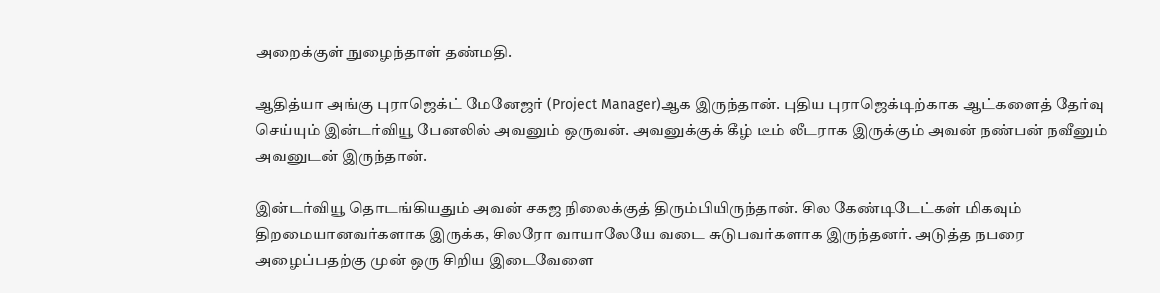அறைக்குள் நுழைந்தாள் தண்மதி.

ஆதித்யா அங்கு புராஜெக்ட் மேனேஜர் (Project Manager)ஆக இருந்தான். புதிய புராஜெக்டிற்காக ஆட்களைத் தேர்வு செய்யும் இன்டர்வியூ பேனலில் அவனும் ஒருவன். அவனுக்குக் கீழ் டீம் லீடராக இருக்கும் அவன் நண்பன் நவீனும் அவனுடன் இருந்தான்.

இன்டர்வியூ தொடங்கியதும் அவன் சகஜ நிலைக்குத் திரும்பியிருந்தான். சில கேண்டிடேட்கள் மிகவும் திறமையானவர்களாக இருக்க, சிலரோ வாயாலேயே வடை சுடுபவர்களாக இருந்தனர். அடுத்த நபரை அழைப்பதற்கு முன் ஒரு சிறிய இடைவேளை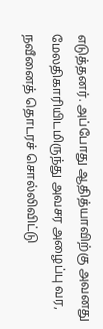எடுத்தனர். அப்போது ஆதித்யாவிற்கு அவனது மேலதிகாரியிடமிருந்து அவசர அழைப்பு வர, நவீனைத் தொடரச் சொல்லிவிட்டு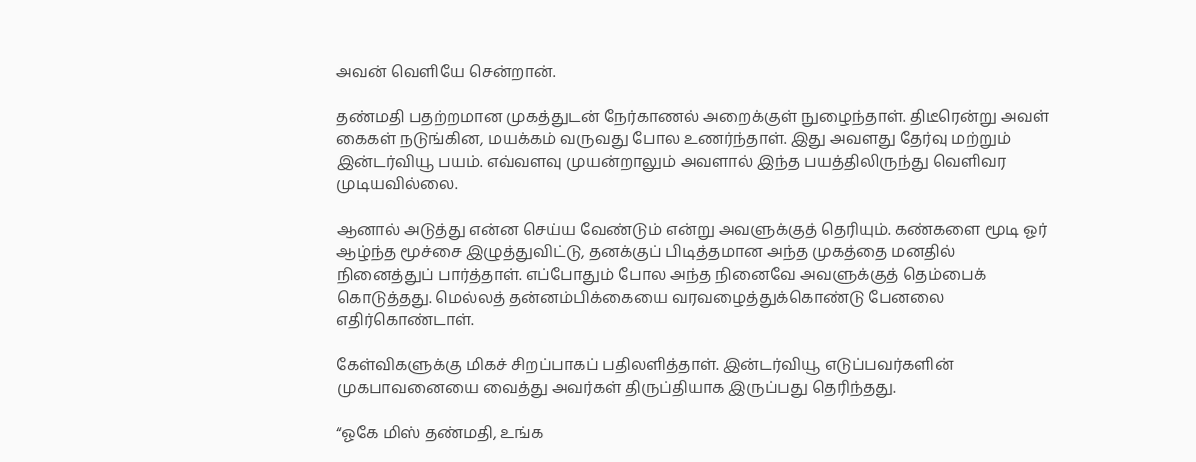அவன் வெளியே சென்றான்.

தண்மதி பதற்றமான முகத்துடன் நேர்காணல் அறைக்குள் நுழைந்தாள். திடீரென்று அவள் கைகள் நடுங்கின, மயக்கம் வருவது போல உணர்ந்தாள். இது அவளது தேர்வு மற்றும் இன்டர்வியூ பயம். எவ்வளவு முயன்றாலும் அவளால் இந்த பயத்திலிருந்து வெளிவர முடியவில்லை.

ஆனால் அடுத்து என்ன செய்ய வேண்டும் என்று அவளுக்குத் தெரியும். கண்களை மூடி ஓர் ஆழ்ந்த மூச்சை இழுத்துவிட்டு, தனக்குப் பிடித்தமான அந்த முகத்தை மனதில் நினைத்துப் பார்த்தாள். எப்போதும் போல அந்த நினைவே அவளுக்குத் தெம்பைக் கொடுத்தது. மெல்லத் தன்னம்பிக்கையை வரவழைத்துக்கொண்டு பேனலை எதிர்கொண்டாள்.

கேள்விகளுக்கு மிகச் சிறப்பாகப் பதிலளித்தாள். இன்டர்வியூ எடுப்பவர்களின் முகபாவனையை வைத்து அவர்கள் திருப்தியாக இருப்பது தெரிந்தது.

“ஓகே மிஸ் தண்மதி, உங்க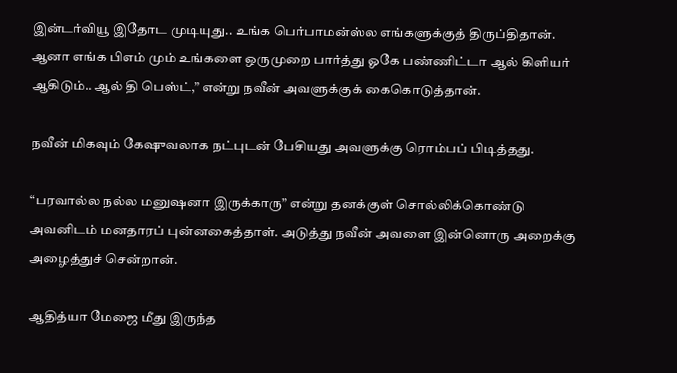இன்டர்வியூ இதோட முடியுது.. உங்க பெர்பாமன்ஸ்ல எங்களுக்குத் திருப்திதான். ஆனா எங்க பிஎம் மும் உங்களை ஒருமுறை பார்த்து ஓகே பண்ணிட்டா ஆல் கிளியர் ஆகிடும்.. ஆல் தி பெஸ்ட்,” என்று நவீன் அவளுக்குக் கைகொடுத்தான்.

நவீன் மிகவும் கேஷுவலாக நட்புடன் பேசியது அவளுக்கு ரொம்பப் பிடித்தது.

“பரவால்ல நல்ல மனுஷனா இருக்காரு” என்று தனக்குள் சொல்லிக்கொண்டு அவனிடம் மனதாரப் புன்னகைத்தாள். அடுத்து நவீன் அவளை இன்னொரு அறைக்கு அழைத்துச் சென்றான்.

ஆதித்யா மேஜை மீது இருந்த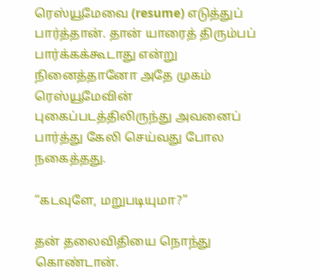ரெஸ்யூமேவை (resume) எடுத்துப் பார்த்தான். தான் யாரைத் திரும்பப் பார்க்கக்கூடாது என்று நினைத்தானோ அதே முகம் ரெஸ்யூமேவின் புகைப்படத்திலிருந்து அவனைப் பார்த்து கேலி செய்வது போல நகைத்தது.

“கடவுளே, மறுபடியுமா?”

தன் தலைவிதியை நொந்து கொண்டான்.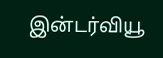இன்டர்வியூ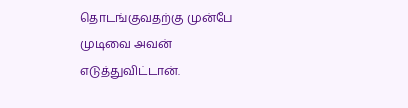தொடங்குவதற்கு முன்பே முடிவை அவன் எடுத்துவிட்டான்.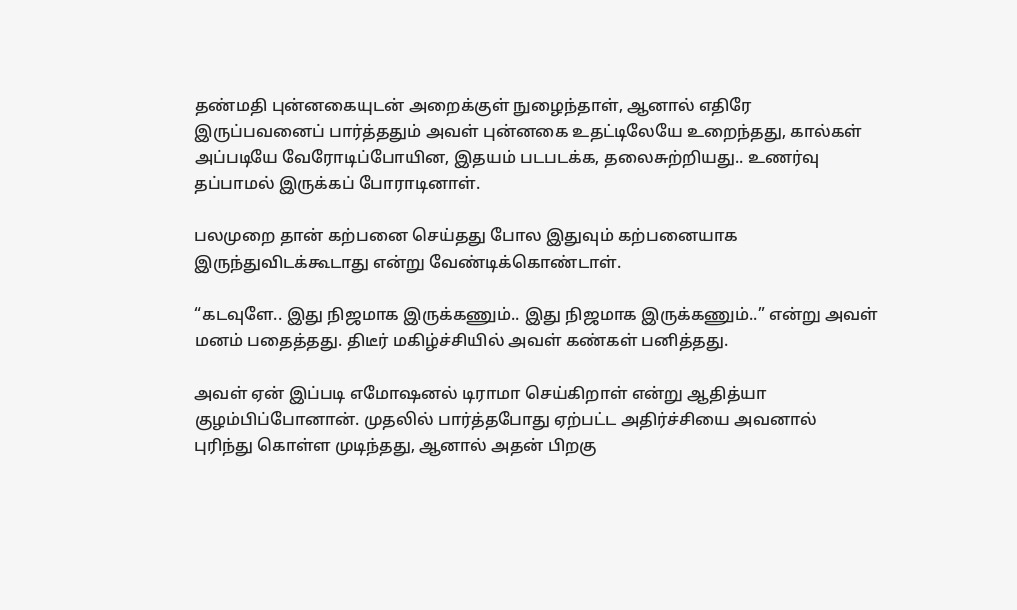தண்மதி புன்னகையுடன் அறைக்குள் நுழைந்தாள், ஆனால் எதிரே இருப்பவனைப் பார்த்ததும் அவள் புன்னகை உதட்டிலேயே உறைந்தது, கால்கள் அப்படியே வேரோடிப்போயின, இதயம் படபடக்க, தலைசுற்றியது.. உணர்வு தப்பாமல் இருக்கப் போராடினாள்.

பலமுறை தான் கற்பனை செய்தது போல இதுவும் கற்பனையாக இருந்துவிடக்கூடாது என்று வேண்டிக்கொண்டாள்.

“கடவுளே.. இது நிஜமாக இருக்கணும்.. இது நிஜமாக இருக்கணும்..” என்று அவள் மனம் பதைத்தது. திடீர் மகிழ்ச்சியில் அவள் கண்கள் பனித்தது.

அவள் ஏன் இப்படி எமோஷனல் டிராமா செய்கிறாள் என்று ஆதித்யா குழம்பிப்போனான். முதலில் பார்த்தபோது ஏற்பட்ட அதிர்ச்சியை அவனால் புரிந்து கொள்ள முடிந்தது, ஆனால் அதன் பிறகு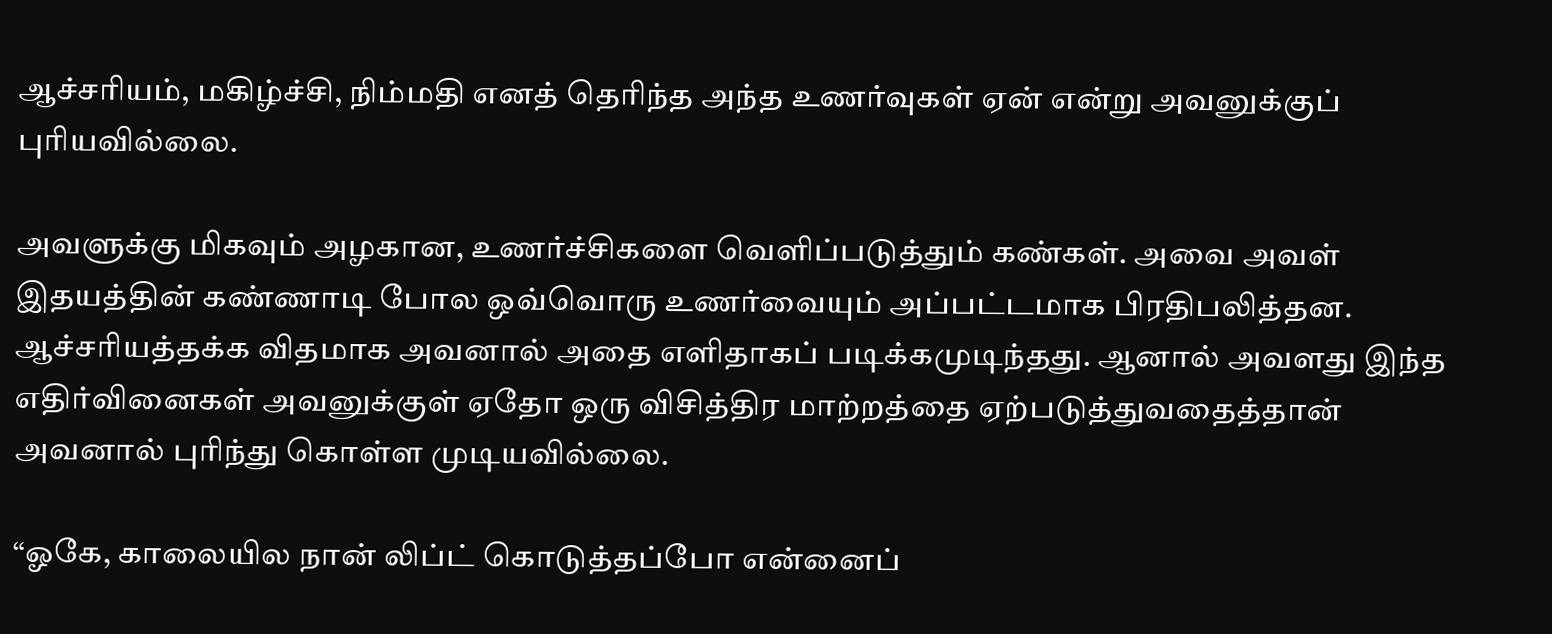ஆச்சரியம், மகிழ்ச்சி, நிம்மதி எனத் தெரிந்த அந்த உணர்வுகள் ஏன் என்று அவனுக்குப் புரியவில்லை.

அவளுக்கு மிகவும் அழகான, உணர்ச்சிகளை வெளிப்படுத்தும் கண்கள். அவை அவள் இதயத்தின் கண்ணாடி போல ஒவ்வொரு உணர்வையும் அப்பட்டமாக பிரதிபலித்தன. ஆச்சரியத்தக்க விதமாக அவனால் அதை எளிதாகப் படிக்கமுடிந்தது. ஆனால் அவளது இந்த எதிர்வினைகள் அவனுக்குள் ஏதோ ஒரு விசித்திர மாற்றத்தை ஏற்படுத்துவதைத்தான் அவனால் புரிந்து கொள்ள முடியவில்லை.

“ஓகே, காலையில நான் லிப்ட் கொடுத்தப்போ என்னைப்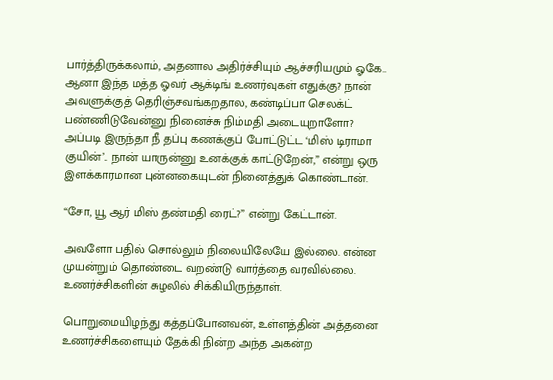பார்த்திருக்கலாம், அதனால அதிர்ச்சியும் ஆச்சரியமும் ஓகே.. ஆனா இந்த மத்த ஓவர் ஆக்டிங் உணர்வுகள் எதுக்கு? நான் அவளுக்குத் தெரிஞ்சவங்கறதால, கண்டிப்பா செலக்ட் பண்ணிடுவேன்னு நினைச்சு நிம்மதி அடையுறாளோ? அப்படி இருந்தா நீ தப்பு கணக்குப் போட்டுட்ட ‘மிஸ் டிராமா குயின்’.. நான் யாருன்னு உனக்குக் காட்டுறேன்,” என்று ஒரு இளக்காரமான புன்னகையுடன் நினைத்துக் கொண்டான்.

“சோ, யூ ஆர் மிஸ் தண்மதி ரைட்?” என்று கேட்டான்.

அவளோ பதில் சொல்லும் நிலையிலேயே இல்லை. என்ன முயன்றும் தொண்டை வறண்டு வார்த்தை வரவில்லை. உணர்ச்சிகளின் சுழலில் சிக்கியிருந்தாள்.

பொறுமையிழந்து கத்தப்போனவன், உள்ளத்தின் அத்தனை உணர்ச்சிகளையும் தேக்கி நின்ற அந்த அகன்ற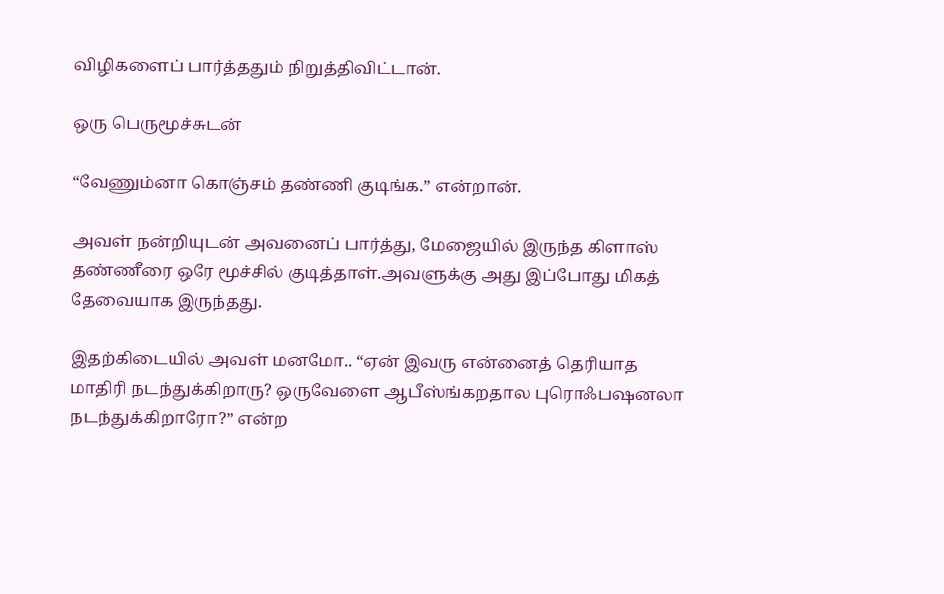விழிகளைப் பார்த்ததும் நிறுத்திவிட்டான்.

ஒரு பெருமூச்சுடன்

“வேணும்னா கொஞ்சம் தண்ணி குடிங்க.” என்றான்.

அவள் நன்றியுடன் அவனைப் பார்த்து, மேஜையில் இருந்த கிளாஸ் தண்ணீரை ஒரே மூச்சில் குடித்தாள்.அவளுக்கு அது இப்போது மிகத் தேவையாக இருந்தது.

இதற்கிடையில் அவள் மனமோ.. “ஏன் இவரு என்னைத் தெரியாத மாதிரி நடந்துக்கிறாரு? ஒருவேளை ஆபீஸ்ங்கறதால புரொஃபஷனலா நடந்துக்கிறாரோ?” என்ற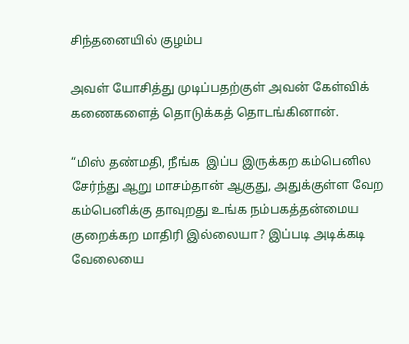சிந்தனையில் குழம்ப

அவள் யோசித்து முடிப்பதற்குள் அவன் கேள்விக் கணைகளைத் தொடுக்கத் தொடங்கினான்.

“மிஸ் தண்மதி, நீங்க  இப்ப இருக்கற கம்பெனில சேர்ந்து ஆறு மாசம்தான் ஆகுது, அதுக்குள்ள வேற கம்பெனிக்கு தாவுறது உங்க நம்பகத்தன்மைய குறைக்கற மாதிரி இல்லையா? இப்படி அடிக்கடி வேலையை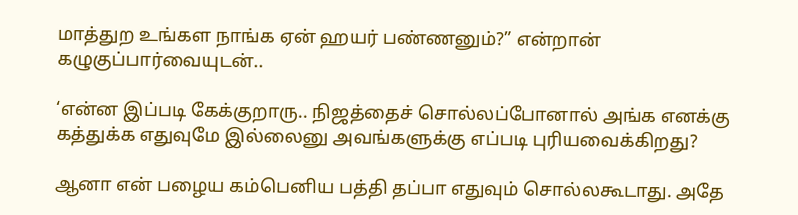மாத்துற உங்கள நாங்க ஏன் ஹயர் பண்ணனும்?” என்றான் கழுகுப்பார்வையுடன்..

‘என்ன இப்படி கேக்குறாரு.. நிஜத்தைச் சொல்லப்போனால் அங்க எனக்கு கத்துக்க எதுவுமே இல்லைனு அவங்களுக்கு எப்படி புரியவைக்கிறது?

ஆனா என் பழைய கம்பெனிய பத்தி தப்பா எதுவும் சொல்லகூடாது. அதே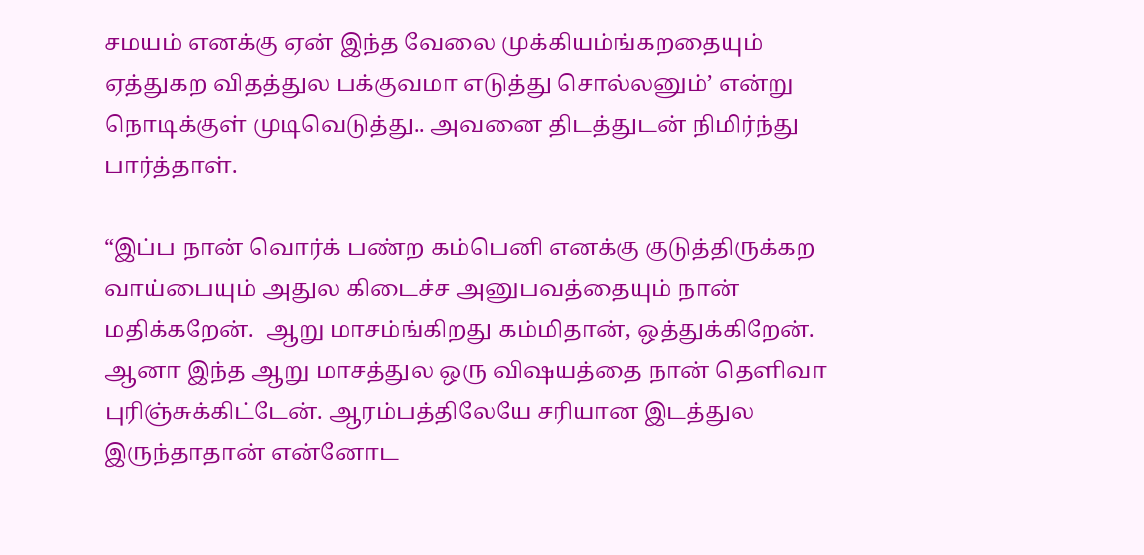சமயம் எனக்கு ஏன் இந்த வேலை முக்கியம்ங்கறதையும் ஏத்துகற விதத்துல பக்குவமா எடுத்து சொல்லனும்’ என்று நொடிக்குள் முடிவெடுத்து.. அவனை திடத்துடன் நிமிர்ந்து பார்த்தாள்.

“இப்ப நான் வொர்க் பண்ற கம்பெனி எனக்கு குடுத்திருக்கற வாய்பையும் அதுல கிடைச்ச அனுபவத்தையும் நான் மதிக்கறேன்.  ஆறு மாசம்ங்கிறது கம்மிதான், ஒத்துக்கிறேன். ஆனா இந்த ஆறு மாசத்துல ஒரு விஷயத்தை நான் தெளிவா புரிஞ்சுக்கிட்டேன். ஆரம்பத்திலேயே சரியான இடத்துல இருந்தாதான் என்னோட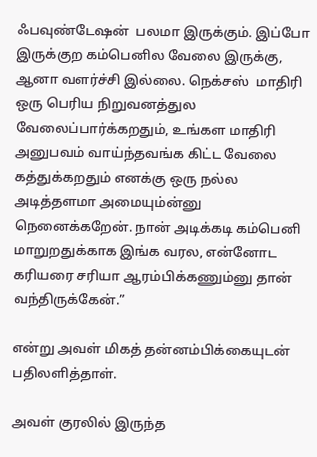ஃபவுண்டேஷன்  பலமா இருக்கும். இப்போ இருக்குற கம்பெனில வேலை இருக்கு, ஆனா வளர்ச்சி இல்லை. நெக்சஸ்  மாதிரி ஒரு பெரிய நிறுவனத்துல வேலைப்பார்க்கறதும், உங்கள மாதிரி அனுபவம் வாய்ந்தவங்க கிட்ட வேலை கத்துக்கறதும் எனக்கு ஒரு நல்ல அடித்தளமா அமையும்ன்னு நெனைக்கறேன். நான் அடிக்கடி கம்பெனி மாறுறதுக்காக இங்க வரல, என்னோட கரியரை சரியா ஆரம்பிக்கணும்னு தான்  வந்திருக்கேன்.”

என்று அவள் மிகத் தன்னம்பிக்கையுடன் பதிலளித்தாள்.

அவள் குரலில் இருந்த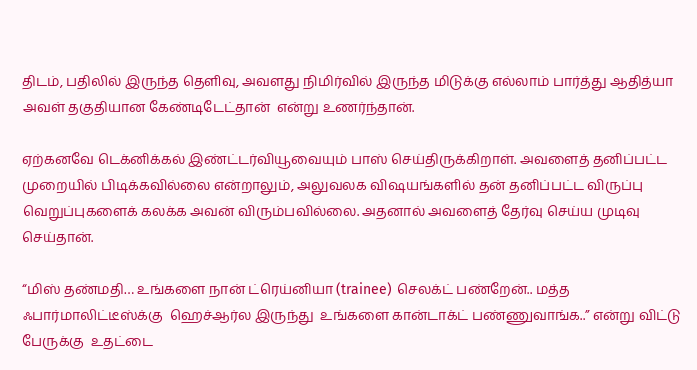திடம், பதிலில் இருந்த தெளிவு, அவளது நிமிர்வில் இருந்த மிடுக்கு எல்லாம் பார்த்து ஆதித்யா அவள் தகுதியான கேண்டிடேட்தான்  என்று உணர்ந்தான்.

ஏற்கனவே டெக்னிக்கல் இண்ட்டர்வியூவையும் பாஸ் செய்திருக்கிறாள். அவளைத் தனிப்பட்ட முறையில் பிடிக்கவில்லை என்றாலும், அலுவலக விஷயங்களில் தன் தனிப்பட்ட விருப்பு வெறுப்புகளைக் கலக்க அவன் விரும்பவில்லை. அதனால் அவளைத் தேர்வு செய்ய முடிவு செய்தான்.

“மிஸ் தண்மதி… உங்களை நான் ட்ரெய்னியா (trainee) செலக்ட் பண்றேன்.. மத்த ஃபார்மாலிட்டீஸ்க்கு  ஹெச்ஆர்ல இருந்து  உங்களை கான்டாக்ட் பண்ணுவாங்க..” என்று விட்டு பேருக்கு  உதட்டை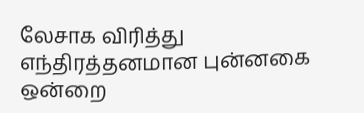லேசாக விரித்து எந்திரத்தனமான புன்னகை ஒன்றை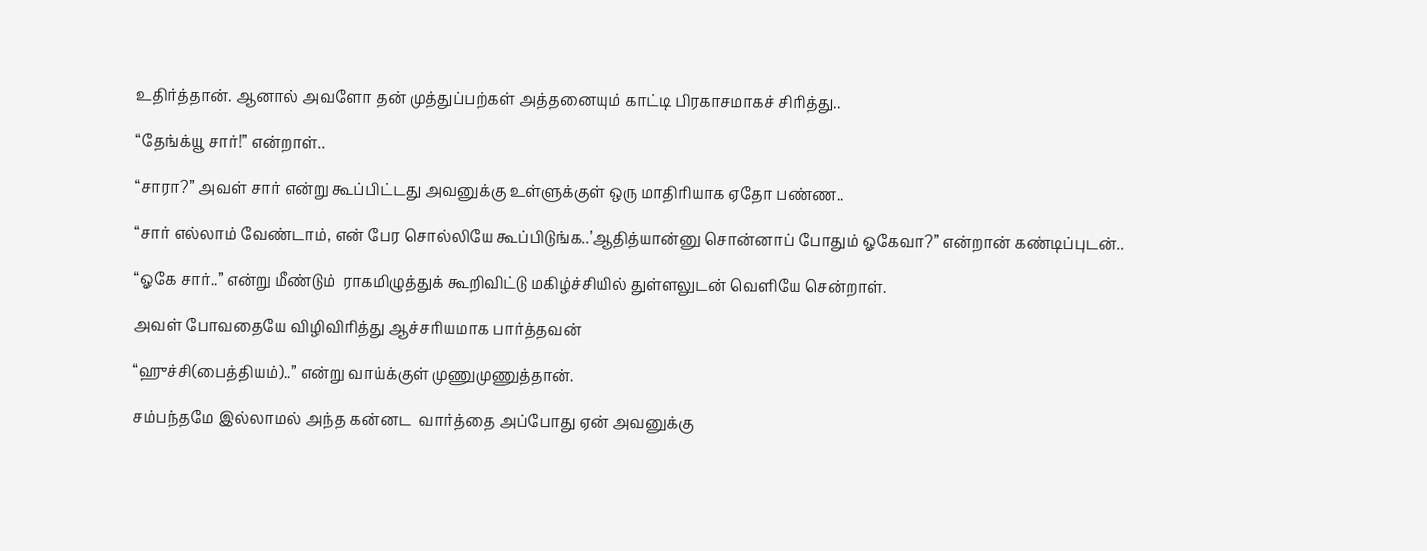உதிர்த்தான். ஆனால் அவளோ தன் முத்துப்பற்கள் அத்தனையும் காட்டி பிரகாசமாகச் சிரித்து..

“தேங்க்யூ சார்!” என்றாள்..

“சாரா?” அவள் சார் என்று கூப்பிட்டது அவனுக்கு உள்ளுக்குள் ஒரு மாதிரியாக ஏதோ பண்ண..

“சார் எல்லாம் வேண்டாம், என் பேர சொல்லியே கூப்பிடுங்க..’ஆதித்யான்னு சொன்னாப் போதும் ஓகேவா?” என்றான் கண்டிப்புடன்..

“ஓகே சார்..” என்று மீண்டும்  ராகமிழுத்துக் கூறிவிட்டு மகிழ்ச்சியில் துள்ளலுடன் வெளியே சென்றாள்.

அவள் போவதையே விழிவிரித்து ஆச்சரியமாக பார்த்தவன்

“ஹுச்சி(பைத்தியம்)..” என்று வாய்க்குள் முணுமுணுத்தான்.

சம்பந்தமே இல்லாமல் அந்த கன்னட  வார்த்தை அப்போது ஏன் அவனுக்கு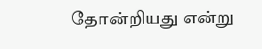தோன்றியது என்று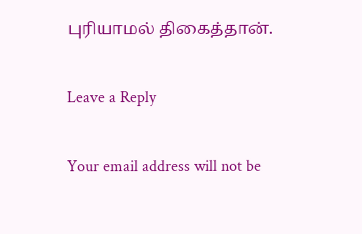புரியாமல் திகைத்தான்.

Leave a Reply

Your email address will not be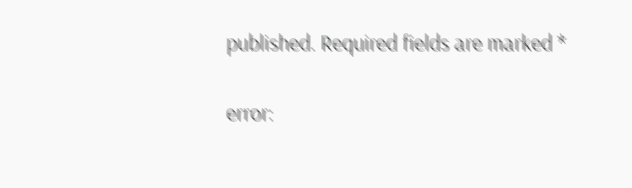published. Required fields are marked *

error: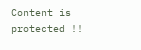Content is protected !!